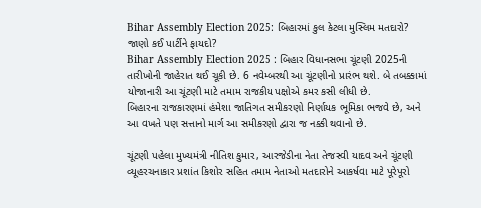Bihar Assembly Election 2025: બિહારમાં કુલ કેટલા મુસ્લિમ મતદારો? જાણો કઈ પાર્ટીને ફાયદો?
Bihar Assembly Election 2025 : બિહાર વિધાનસભા ચૂંટણી 2025ની તારીખોની જાહેરાત થઈ ચૂકી છે. 6 નવેમ્બરથી આ ચૂંટણીનો પ્રારંભ થશે. બે તબક્કામાં યોજાનારી આ ચૂંટણી માટે તમામ રાજકીય પક્ષોએ કમર કસી લીધી છે.
બિહારના રાજકારણમાં હંમેશા જાતિગત સમીકરણો નિર્ણાયક ભૂમિકા ભજવે છે, અને આ વખતે પણ સત્તાનો માર્ગ આ સમીકરણો દ્વારા જ નક્કી થવાનો છે.

ચૂંટણી પહેલા મુખ્યમંત્રી નીતિશ કુમાર, આરજેડીના નેતા તેજસ્વી યાદવ અને ચૂંટણી વ્યૂહરચનાકાર પ્રશાંત કિશોર સહિત તમામ નેતાઓ મતદારોને આકર્ષવા માટે પૂરેપૂરો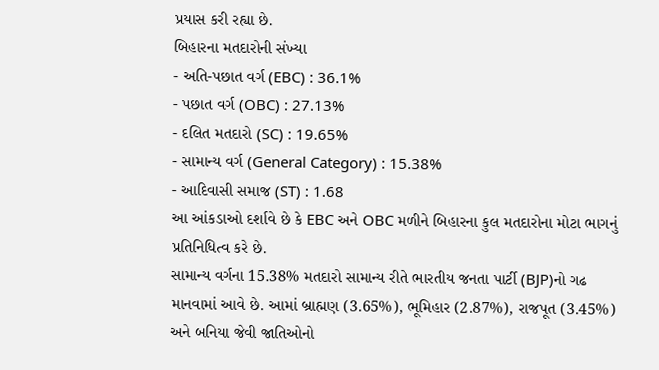પ્રયાસ કરી રહ્યા છે.
બિહારના મતદારોની સંખ્યા
- અતિ-પછાત વર્ગ (EBC) : 36.1%
- પછાત વર્ગ (OBC) : 27.13%
- દલિત મતદારો (SC) : 19.65%
- સામાન્ય વર્ગ (General Category) : 15.38%
- આદિવાસી સમાજ (ST) : 1.68
આ આંકડાઓ દર્શાવે છે કે EBC અને OBC મળીને બિહારના કુલ મતદારોના મોટા ભાગનું પ્રતિનિધિત્વ કરે છે.
સામાન્ય વર્ગના 15.38% મતદારો સામાન્ય રીતે ભારતીય જનતા પાર્ટી (BJP)નો ગઢ માનવામાં આવે છે. આમાં બ્રાહ્મણ (3.65%), ભૂમિહાર (2.87%), રાજપૂત (3.45%) અને બનિયા જેવી જાતિઓનો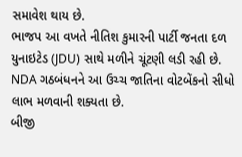સમાવેશ થાય છે.
ભાજપ આ વખતે નીતિશ કુમારની પાર્ટી જનતા દળ યુનાઇટેડ (JDU) સાથે મળીને ચૂંટણી લડી રહી છે. NDA ગઠબંધનને આ ઉચ્ચ જાતિના વોટબેંકનો સીધો લાભ મળવાની શક્યતા છે.
બીજી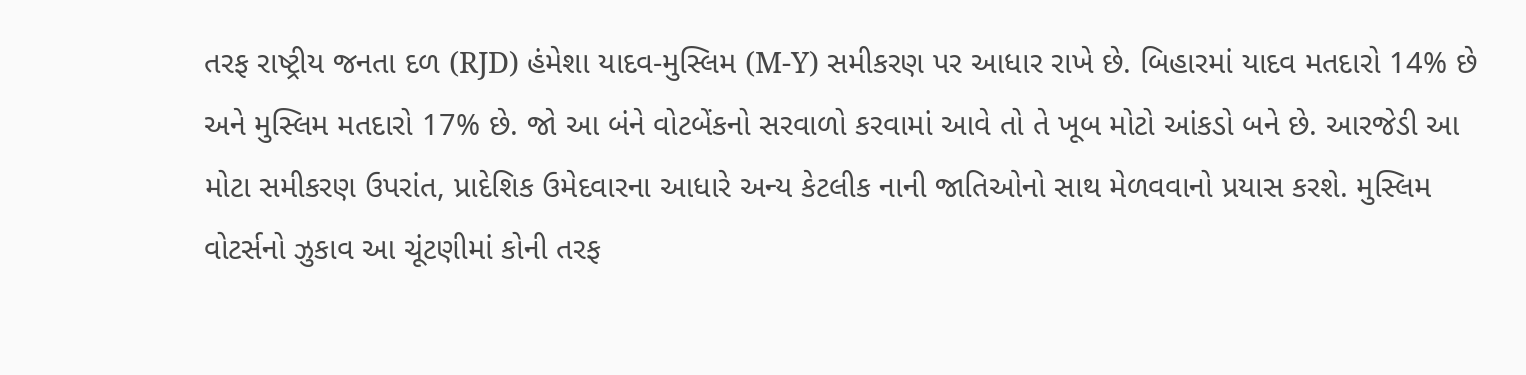તરફ રાષ્ટ્રીય જનતા દળ (RJD) હંમેશા યાદવ-મુસ્લિમ (M-Y) સમીકરણ પર આધાર રાખે છે. બિહારમાં યાદવ મતદારો 14% છે અને મુસ્લિમ મતદારો 17% છે. જો આ બંને વોટબેંકનો સરવાળો કરવામાં આવે તો તે ખૂબ મોટો આંકડો બને છે. આરજેડી આ મોટા સમીકરણ ઉપરાંત, પ્રાદેશિક ઉમેદવારના આધારે અન્ય કેટલીક નાની જાતિઓનો સાથ મેળવવાનો પ્રયાસ કરશે. મુસ્લિમ વોટર્સનો ઝુકાવ આ ચૂંટણીમાં કોની તરફ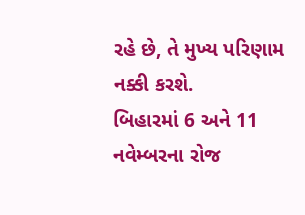રહે છે, તે મુખ્ય પરિણામ નક્કી કરશે.
બિહારમાં 6 અને 11 નવેમ્બરના રોજ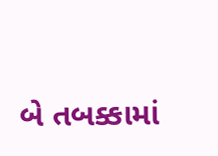બે તબક્કામાં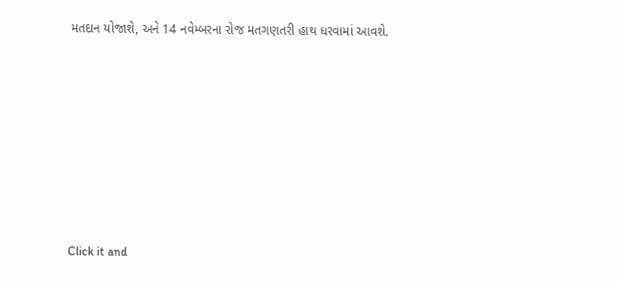મતદાન યોજાશે, અને 14 નવેમ્બરના રોજ મતગણતરી હાથ ધરવામાં આવશે.












Click it and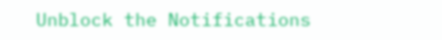Unblock the Notifications